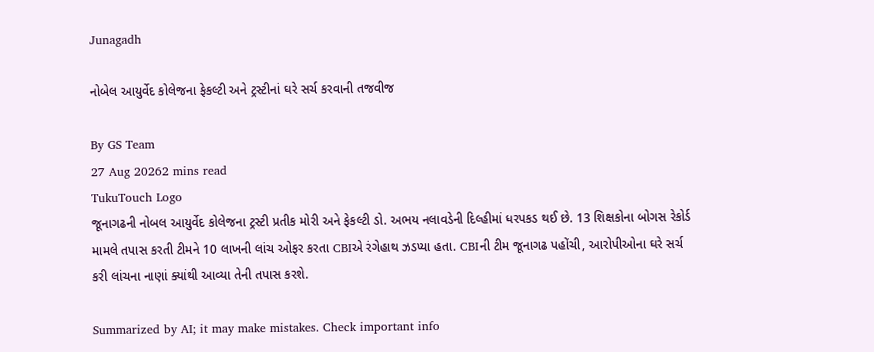Junagadh

નોબેલ આયુર્વેદ કોલેજના ફેકલ્ટી અને ટ્રસ્ટીનાં ઘરે સર્ચ કરવાની તજવીજ

By GS Team
27 Aug 20262 mins read
TukuTouch Logo
જૂનાગઢની નોબલ આયુર્વેદ કોલેજના ટ્રસ્ટી પ્રતીક મોરી અને ફેકલ્ટી ડો. અભય નલાવડેની દિલ્હીમાં ધરપકડ થઈ છે. 13 શિક્ષકોના બોગસ રેકોર્ડ મામલે તપાસ કરતી ટીમને 10 લાખની લાંચ ઓફર કરતા CBIએ રંગેહાથ ઝડપ્યા હતા. CBIની ટીમ જૂનાગઢ પહોંચી, આરોપીઓના ઘરે સર્ચ કરી લાંચના નાણાં ક્યાંથી આવ્યા તેની તપાસ કરશે.

Summarized by AI; it may make mistakes. Check important info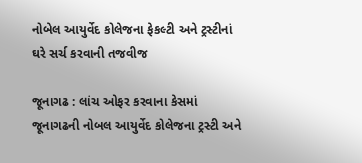નોબેલ આયુર્વેદ કોલેજના ફેકલ્ટી અને ટ્રસ્ટીનાં ઘરે સર્ચ કરવાની તજવીજ

જૂનાગઢ : લાંચ ઓફર કરવાના કેસમાં જૂનાગઢની નોબલ આયુર્વેદ કોલેજના ટ્રસ્ટી અને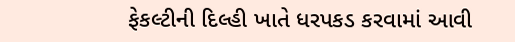ફેકલ્ટીની દિલ્હી ખાતે ધરપકડ કરવામાં આવી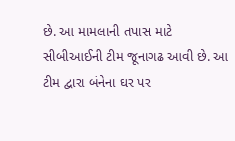છે. આ મામલાની તપાસ માટે સીબીઆઈની ટીમ જૂનાગઢ આવી છે. આ ટીમ દ્વારા બંનેના ઘર પર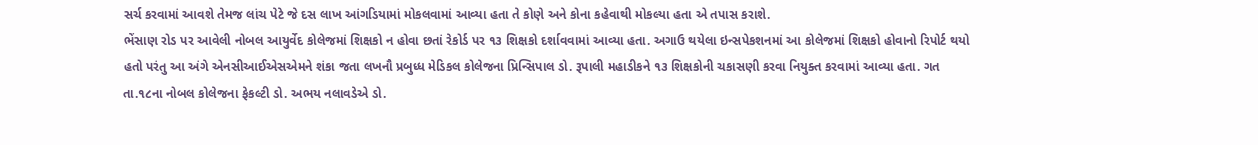સર્ચ કરવામાં આવશે તેમજ લાંચ પેટે જે દસ લાખ આંગડિયામાં મોકલવામાં આવ્યા હતા તે કોણે અને કોના કહેવાથી મોકલ્યા હતા એ તપાસ કરાશે.
ભેંસાણ રોડ પર આવેલી નોબલ આયુર્વેદ કોલેજમાં શિક્ષકો ન હોવા છતાં રેકોર્ડ પર ૧૩ શિક્ષકો દર્શાવવામાં આવ્યા હતા. અગાઉ થયેલા ઇન્સપેકશનમાં આ કોલેજમાં શિક્ષકો હોવાનો રિપોર્ટ થયો હતો પરંતુ આ અંગે એનસીઆઈએસએમને શંકા જતા લખનૌ પ્રબુધ્ધ મેડિકલ કોલેજના પ્રિન્સિપાલ ડો. રૂપાલી મહાડીકને ૧૩ શિક્ષકોની ચકાસણી કરવા નિયુક્ત કરવામાં આવ્યા હતા. ગત તા.૧૮ના નોબલ કોલેજના ફેકલ્ટી ડો. અભય નલાવડેએ ડો.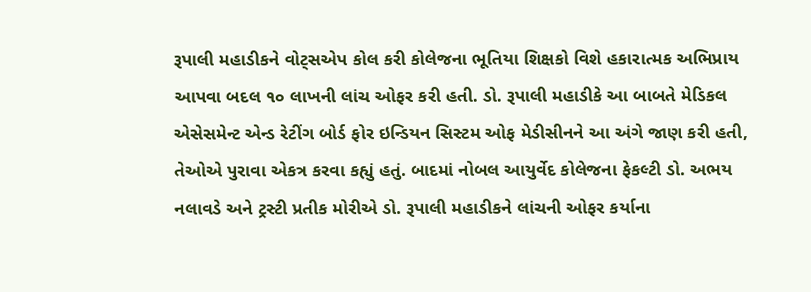રૂપાલી મહાડીકને વોટ્સએપ કોલ કરી કોલેજના ભૂતિયા શિક્ષકો વિશે હકારાત્મક અભિપ્રાય આપવા બદલ ૧૦ લાખની લાંચ ઓફર કરી હતી. ડો. રૂપાલી મહાડીકે આ બાબતે મેડિકલ એસેસમેન્ટ એન્ડ રેટીંગ બોર્ડ ફોર ઇન્ડિયન સિસ્ટમ ઓફ મેડીસીનને આ અંગે જાણ કરી હતી, તેઓએ પુરાવા એકત્ર કરવા કહ્યું હતું. બાદમાં નોબલ આયુર્વેદ કોલેજના ફેકલ્ટી ડો. અભય નલાવડે અને ટ્રસ્ટી પ્રતીક મોરીએ ડો. રૂપાલી મહાડીકને લાંચની ઓફર કર્યાના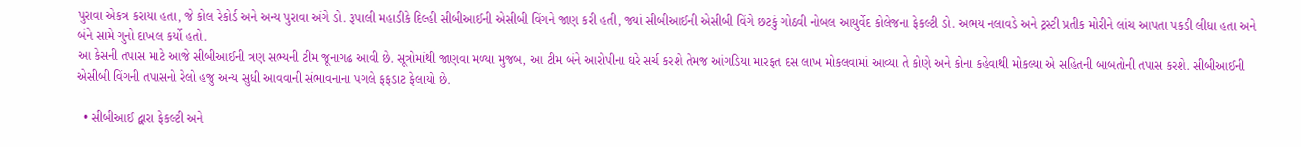પુરાવા એકત્ર કરાયા હતા, જે કોલ રેકોર્ડ અને અન્ય પુરાવા અંગે ડો. રૂપાલી મહાડીકે દિલ્હી સીબીઆઈની એસીબી વિંગને જાણ કરી હતી, જ્યાં સીબીઆઈની એસીબી વિંગે છટકું ગોઠવી નોબલ આયુર્વેદ કોલેજના ફેકલ્ટી ડો. અભય નલાવડે અને ટ્રસ્ટી પ્રતીક મોરીને લાંચ આપતા પકડી લીધા હતા અને બંને સામે ગુનો દાખલ કર્યો હતો.
આ કેસની તપાસ માટે આજે સીબીઆઈની ત્રણ સભ્યની ટીમ જૂનાગઢ આવી છે. સૂત્રોમાંથી જાણવા મળ્યા મુજબ, આ ટીમ બંને આરોપીના ઘરે સર્ચ કરશે તેમજ આંગડિયા મારફત દસ લાખ મોકલવામાં આવ્યા તે કોણે અને કોના કહેવાથી મોકલ્યા એ સહિતની બાબતોની તપાસ કરશે. સીબીઆઈની એસીબી વિંગની તપાસનો રેલો હજુ અન્ય સુધી આવવાની સંભાવનાના પગલે ફફડાટ ફેલાયો છે.

  • સીબીઆઈ દ્વારા ફેકલ્ટી અને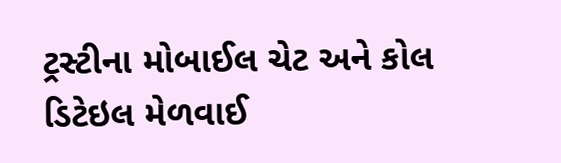ટ્રસ્ટીના મોબાઈલ ચેટ અને કોલ ડિટેઇલ મેળવાઈ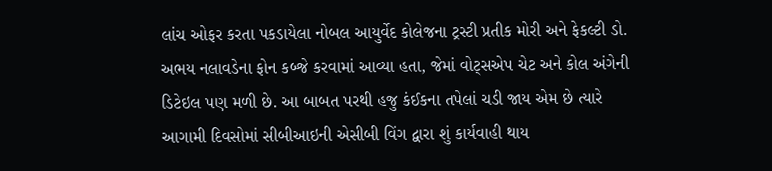લાંચ ઓફર કરતા પકડાયેલા નોબલ આયુર્વેદ કોલેજના ટ્રસ્ટી પ્રતીક મોરી અને ફેકલ્ટી ડો. અભય નલાવડેના ફોન કબ્જે કરવામાં આવ્યા હતા, જેમાં વોટ્સએપ ચેટ અને કોલ અંગેની ડિટેઇલ પણ મળી છે. આ બાબત પરથી હજુ કંઈકના તપેલાં ચડી જાય એમ છે ત્યારે આગામી દિવસોમાં સીબીઆઇની એસીબી વિંગ દ્વારા શું કાર્યવાહી થાય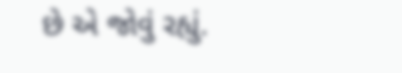છે એ જોવું રહ્યું.